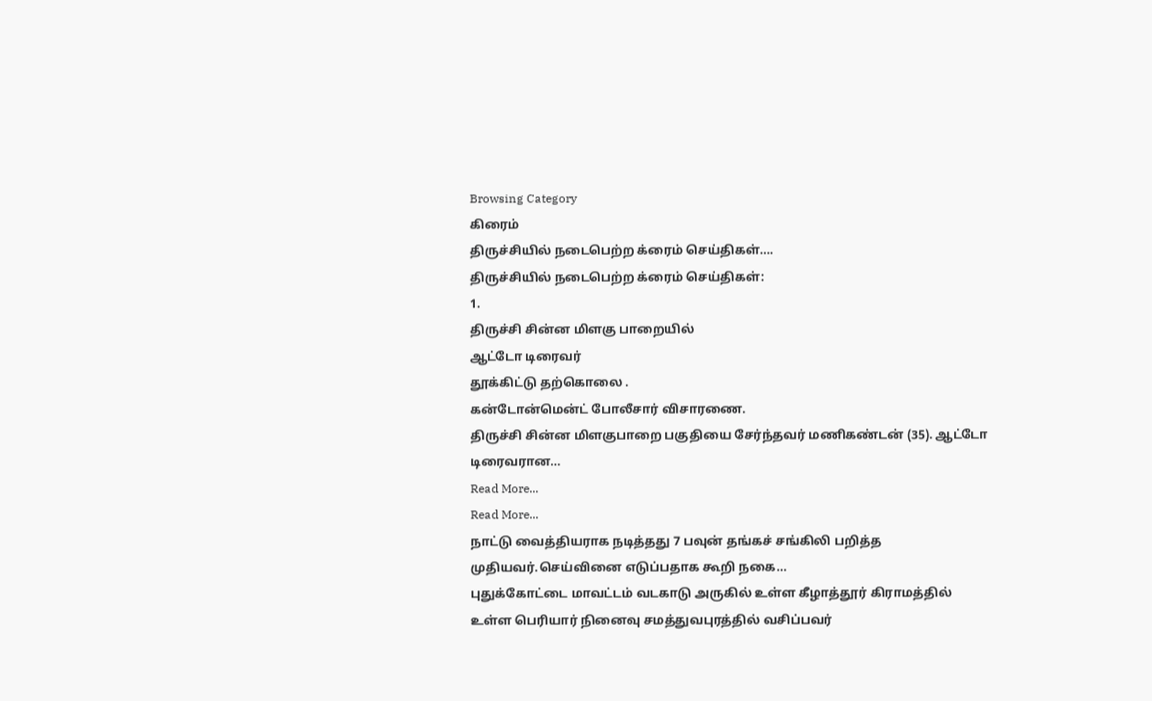Browsing Category
கிரைம்
திருச்சியில் நடைபெற்ற க்ரைம் செய்திகள்….
திருச்சியில் நடைபெற்ற க்ரைம் செய்திகள்:
1.
திருச்சி சின்ன மிளகு பாறையில்
ஆட்டோ டிரைவர்
தூக்கிட்டு தற்கொலை .
கன்டோன்மென்ட் போலீசார் விசாரணை.
திருச்சி சின்ன மிளகுபாறை பகுதியை சேர்ந்தவர் மணிகண்டன் (35). ஆட்டோ டிரைவரான…
Read More...
Read More...
நாட்டு வைத்தியராக நடித்தது 7 பவுன் தங்கச் சங்கிலி பறித்த முதியவர்.செய்வினை எடுப்பதாக கூறி நகை…
புதுக்கோட்டை மாவட்டம் வடகாடு அருகில் உள்ள கீழாத்தூர் கிராமத்தில் உள்ள பெரியார் நினைவு சமத்துவபுரத்தில் வசிப்பவர்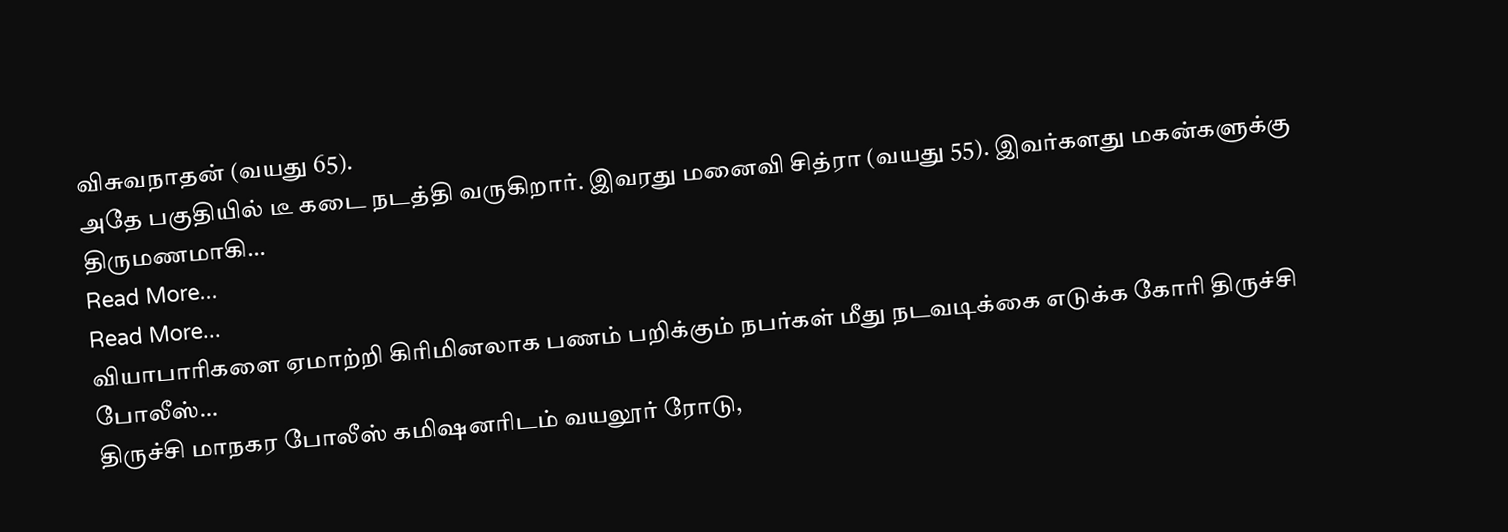விசுவநாதன் (வயது 65).
அதே பகுதியில் டீ கடை நடத்தி வருகிறார். இவரது மனைவி சித்ரா (வயது 55). இவர்களது மகன்களுக்கு திருமணமாகி…
Read More...
Read More...
வியாபாரிகளை ஏமாற்றி கிரிமினலாக பணம் பறிக்கும் நபர்கள் மீது நடவடிக்கை எடுக்க கோரி திருச்சி போலீஸ்…
திருச்சி மாநகர போலீஸ் கமிஷனரிடம் வயலூர் ரோடு,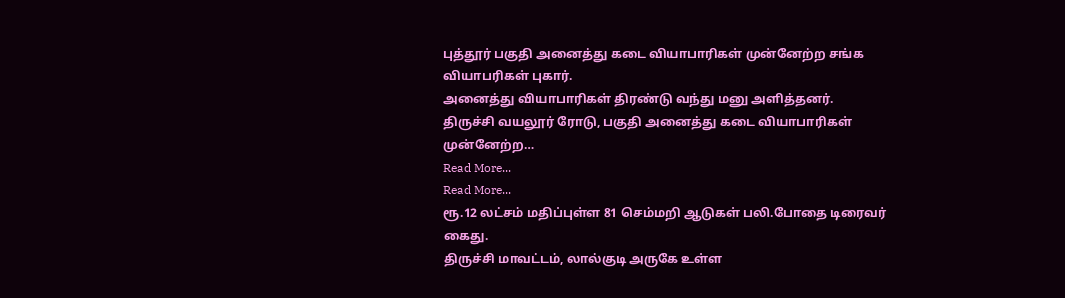புத்தூர் பகுதி அனைத்து கடை வியாபாரிகள் முன்னேற்ற சங்க வியாபரிகள் புகார்.
அனைத்து வியாபாரிகள் திரண்டு வந்து மனு அளித்தனர்.
திருச்சி வயலூர் ரோடு, பகுதி அனைத்து கடை வியாபாரிகள் முன்னேற்ற…
Read More...
Read More...
ரூ.12 லட்சம் மதிப்புள்ள 81 செம்மறி ஆடுகள் பலி.போதை டிரைவர் கைது.
திருச்சி மாவட்டம், லால்குடி அருகே உள்ள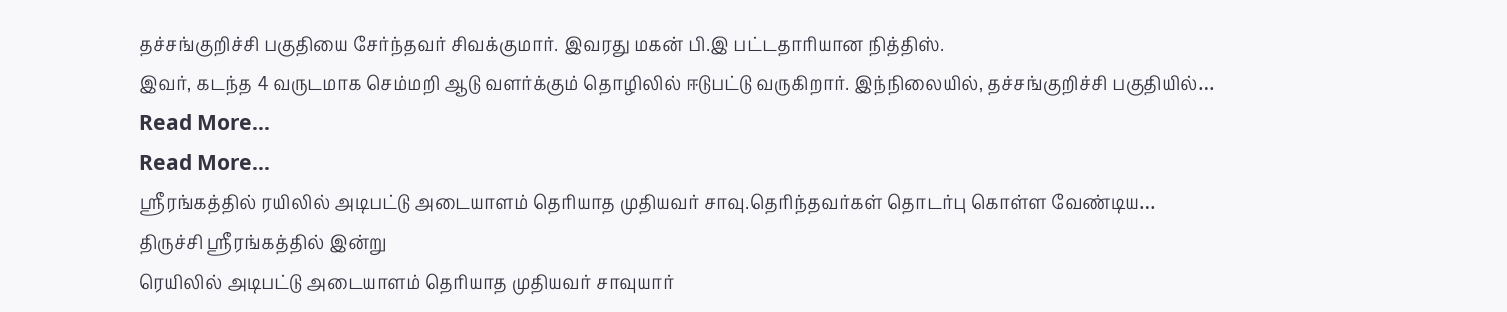தச்சங்குறிச்சி பகுதியை சேர்ந்தவர் சிவக்குமார். இவரது மகன் பி.இ பட்டதாரியான நித்திஸ்.
இவர், கடந்த 4 வருடமாக செம்மறி ஆடு வளர்க்கும் தொழிலில் ஈடுபட்டு வருகிறார். இந்நிலையில், தச்சங்குறிச்சி பகுதியில்…
Read More...
Read More...
ஸ்ரீரங்கத்தில் ரயிலில் அடிபட்டு அடையாளம் தெரியாத முதியவர் சாவு.தெரிந்தவர்கள் தொடர்பு கொள்ள வேண்டிய…
திருச்சி ஸ்ரீரங்கத்தில் இன்று
ரெயிலில் அடிபட்டு அடையாளம் தெரியாத முதியவர் சாவுயார்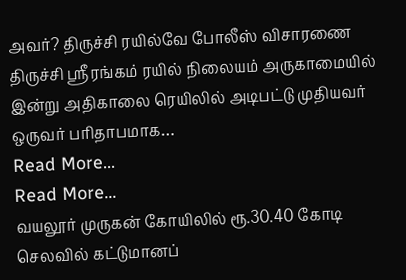அவர்? திருச்சி ரயில்வே போலீஸ் விசாரணை
திருச்சி ஸ்ரீரங்கம் ரயில் நிலையம் அருகாமையில் இன்று அதிகாலை ரெயிலில் அடிபட்டு முதியவர் ஒருவர் பரிதாபமாக…
Read More...
Read More...
வயலூர் முருகன் கோயிலில் ரூ.30.40 கோடி செலவில் கட்டுமானப்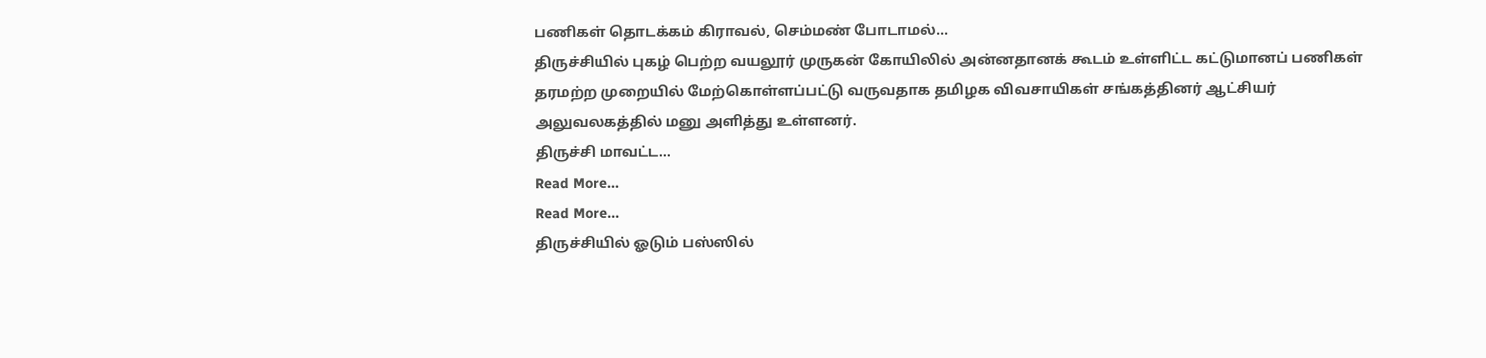பணிகள் தொடக்கம் கிராவல், செம்மண் போடாமல்…
திருச்சியில் புகழ் பெற்ற வயலூர் முருகன் கோயிலில் அன்னதானக் கூடம் உள்ளிட்ட கட்டுமானப் பணிகள் தரமற்ற முறையில் மேற்கொள்ளப்பட்டு வருவதாக தமிழக விவசாயிகள் சங்கத்தினர் ஆட்சியர் அலுவலகத்தில் மனு அளித்து உள்ளனர்.
திருச்சி மாவட்ட…
Read More...
Read More...
திருச்சியில் ஓடும் பஸ்ஸில்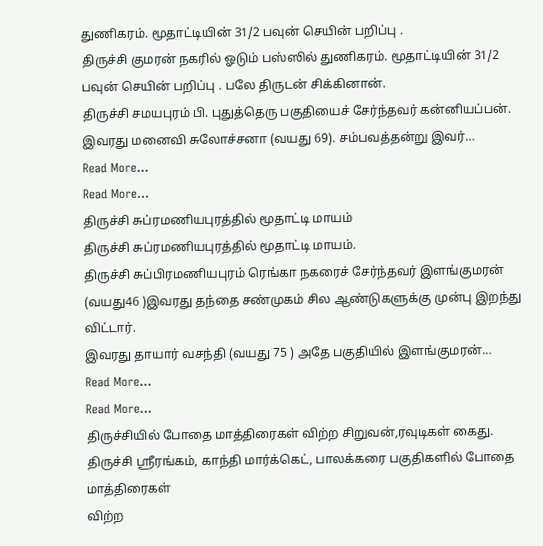துணிகரம். மூதாட்டியின் 31/2 பவுன் செயின் பறிப்பு .
திருச்சி குமரன் நகரில் ஓடும் பஸ்ஸில் துணிகரம். மூதாட்டியின் 31/2 பவுன் செயின் பறிப்பு . பலே திருடன் சிக்கினான்.
திருச்சி சமயபுரம் பி. புதுத்தெரு பகுதியைச் சேர்ந்தவர் கன்னியப்பன். இவரது மனைவி சுலோச்சனா (வயது 69). சம்பவத்தன்று இவர்…
Read More...
Read More...
திருச்சி சுப்ரமணியபுரத்தில் மூதாட்டி மாயம்
திருச்சி சுப்ரமணியபுரத்தில் மூதாட்டி மாயம்.
திருச்சி சுப்பிரமணியபுரம் ரெங்கா நகரைச் சேர்ந்தவர் இளங்குமரன் (வயது46 )இவரது தந்தை சண்முகம் சில ஆண்டுகளுக்கு முன்பு இறந்து விட்டார்.
இவரது தாயார் வசந்தி (வயது 75 ) அதே பகுதியில் இளங்குமரன்…
Read More...
Read More...
திருச்சியில் போதை மாத்திரைகள் விற்ற சிறுவன்,ரவுடிகள் கைது.
திருச்சி ஸ்ரீரங்கம், காந்தி மார்க்கெட், பாலக்கரை பகுதிகளில் போதை மாத்திரைகள்
விற்ற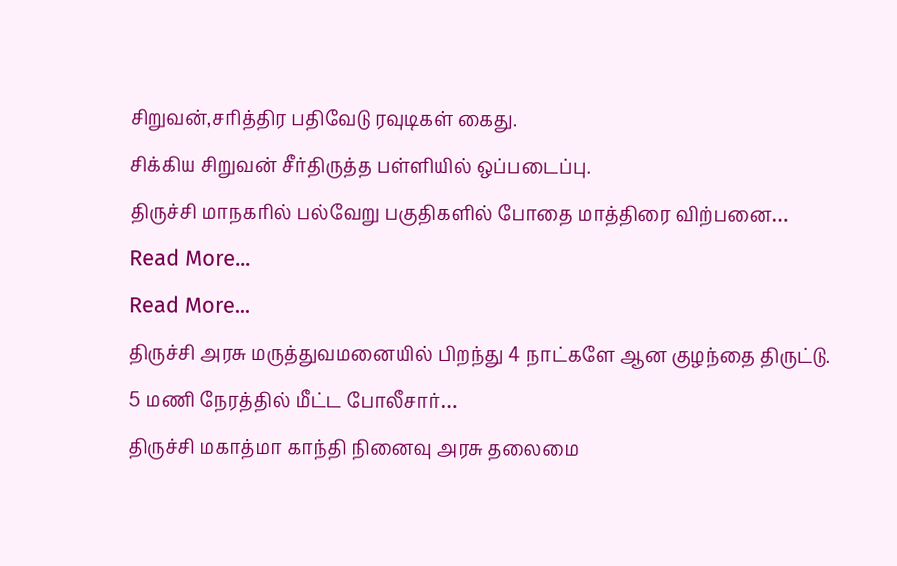சிறுவன்,சரித்திர பதிவேடு ரவுடிகள் கைது.
சிக்கிய சிறுவன் சீர்திருத்த பள்ளியில் ஒப்படைப்பு.
திருச்சி மாநகரில் பல்வேறு பகுதிகளில் போதை மாத்திரை விற்பனை…
Read More...
Read More...
திருச்சி அரசு மருத்துவமனையில் பிறந்து 4 நாட்களே ஆன குழந்தை திருட்டு. 5 மணி நேரத்தில் மீட்ட போலீசார்…
திருச்சி மகாத்மா காந்தி நினைவு அரசு தலைமை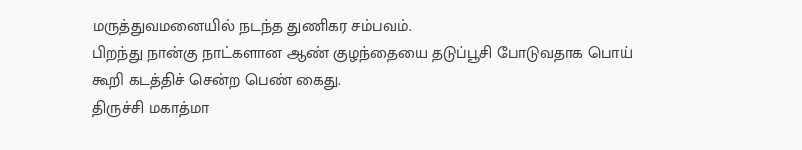மருத்துவமனையில் நடந்த துணிகர சம்பவம்.
பிறந்து நான்கு நாட்களான ஆண் குழந்தையை தடுப்பூசி போடுவதாக பொய் கூறி கடத்திச் சென்ற பெண் கைது.
திருச்சி மகாத்மா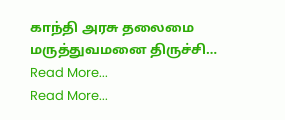காந்தி அரசு தலைமை மருத்துவமனை திருச்சி…
Read More...
Read More...